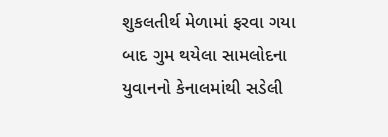શુકલતીર્થ મેળામાં ફરવા ગયા બાદ ગુમ થયેલા સામલોદના યુવાનનો કેનાલમાંથી સડેલી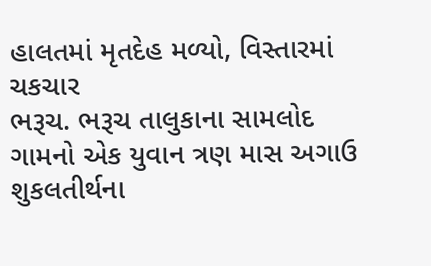હાલતમાં મૃતદેહ મળ્યો, વિસ્તારમાં ચકચાર
ભરૂચ. ભરૂચ તાલુકાના સામલોદ ગામનો એક યુવાન ત્રણ માસ અગાઉ શુકલતીર્થના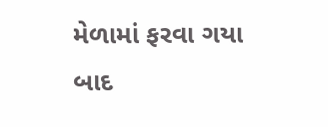મેળામાં ફરવા ગયા બાદ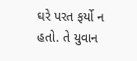ઘરે પરત ફર્યો ન હતો. તે યુવાન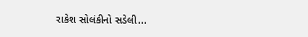રાકેશ સોલંકીનો સડેલી...